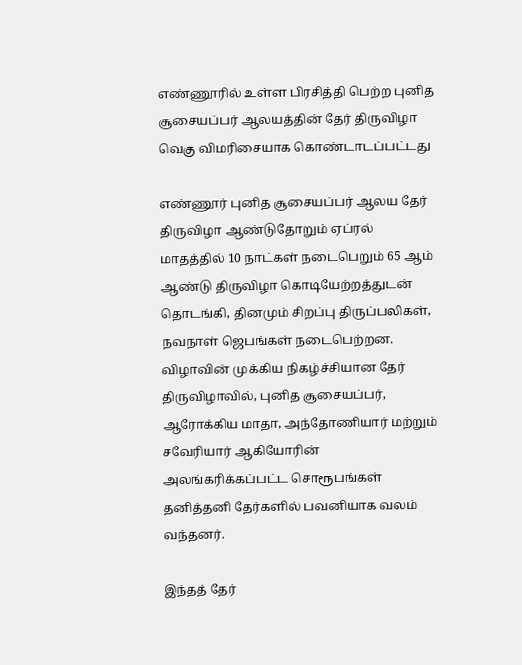எண்ணூரில் உள்ள பிரசித்தி பெற்ற புனித சூசையப்பர் ஆலயத்தின் தேர் திருவிழா வெகு விமரிசையாக கொண்டாடப்பட்டது

எண்ணூர் புனித சூசையப்பர் ஆலய தேர் திருவிழா ஆண்டுதோறும் ஏப்ரல் மாதத்தில் 10 நாட்கள் நடைபெறும் 65 ஆம் ஆண்டு திருவிழா கொடியேற்றத்துடன் தொடங்கி, தினமும் சிறப்பு திருப்பலிகள், நவநாள் ஜெபங்கள் நடைபெற்றன.
விழாவின் முக்கிய நிகழ்ச்சியான தேர் திருவிழாவில், புனித சூசையப்பர், ஆரோக்கிய மாதா, அந்தோணியார் மற்றும் சவேரியார் ஆகியோரின் அலங்கரிக்கப்பட்ட சொரூபங்கள் தனித்தனி தேர்களில் பவனியாக வலம் வந்தனர்.

இந்தத் தேர்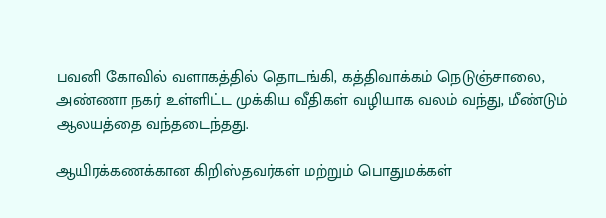பவனி கோவில் வளாகத்தில் தொடங்கி, கத்திவாக்கம் நெடுஞ்சாலை, அண்ணா நகர் உள்ளிட்ட முக்கிய வீதிகள் வழியாக வலம் வந்து, மீண்டும் ஆலயத்தை வந்தடைந்தது.

ஆயிரக்கணக்கான கிறிஸ்தவர்கள் மற்றும் பொதுமக்கள்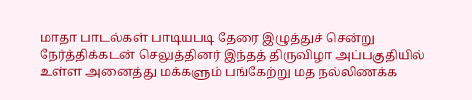மாதா பாடல்கள் பாடியபடி தேரை இழுத்துச் சென்று நேர்த்திக்கடன் செலுத்தினர் இந்தத் திருவிழா அப்பகுதியில் உள்ள அனைத்து மக்களும் பங்கேற்று மத நல்லிணக்க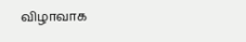விழாவாக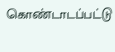கொண்டாடப்பட்டு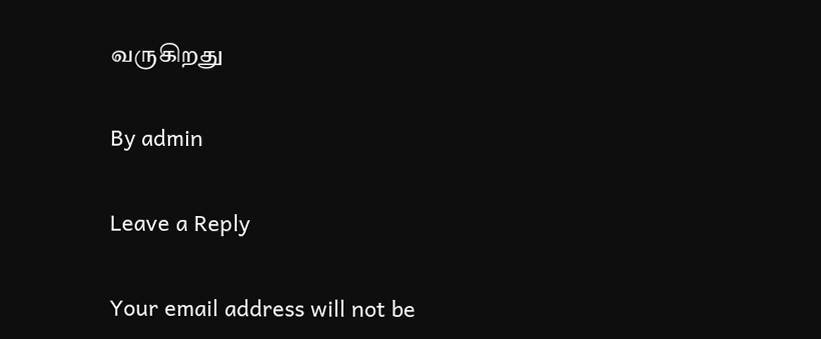வருகிறது

By admin

Leave a Reply

Your email address will not be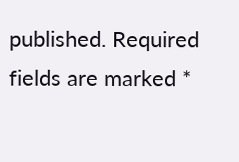published. Required fields are marked *